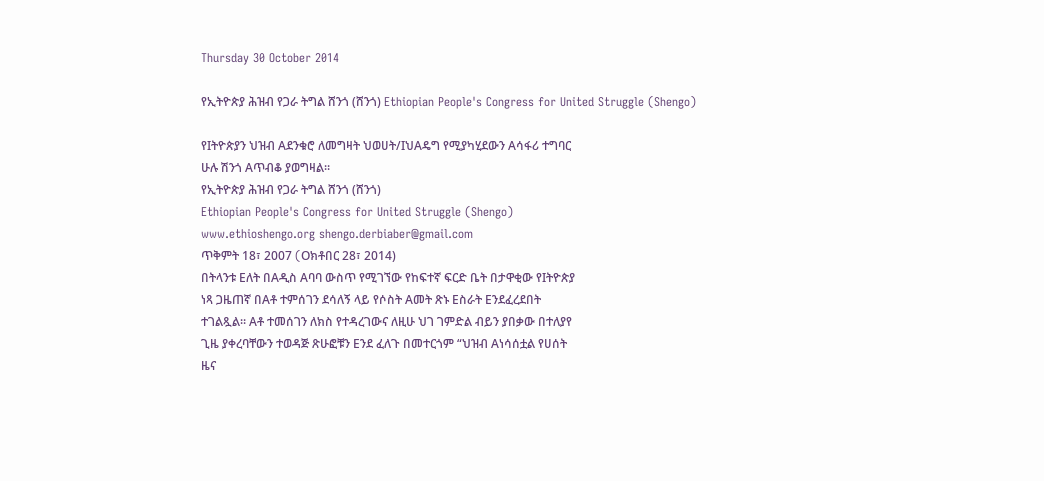Thursday 30 October 2014

የኢትዮጵያ ሕዝብ የጋራ ትግል ሸንጎ (ሸንጎ) Ethiopian People's Congress for United Struggle (Shengo)

የIትዮጵያን ህዝብ Aደንቁሮ ለመግዛት ህወሀት/IህAዴግ የሚያካሂደውን Aሳፋሪ ተግባር
ሁሉ ሽንጎ Aጥብቆ ያወግዛል።
የኢትዮጵያ ሕዝብ የጋራ ትግል ሸንጎ (ሸንጎ)
Ethiopian People's Congress for United Struggle (Shengo)
www.ethioshengo.org shengo.derbiaber@gmail.com
ጥቅምት 18፣ 2007 (Oክቶበር 28፣ 2014)
በትላንቱ Eለት በAዲስ Aባባ ውስጥ የሚገኘው የከፍተኛ ፍርድ ቤት በታዋቂው የIትዮጵያ
ነጻ ጋዜጠኛ በAቶ ተምሰገን ደሳለኝ ላይ የሶስት Aመት ጽኑ Eስራት Eንደፈረደበት
ተገልጿል። Aቶ ተመሰገን ለክስ የተዳረገውና ለዚሁ ህገ ገምድል ብይን ያበቃው በተለያየ
ጊዜ ያቀረባቸውን ተወዳጅ ጽሁፎቹን Eንደ ፈለጉ በመተርጎም “ህዝብ Aነሳሰቷል የሀሰት
ዜና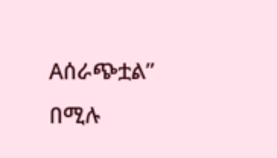Aሰራጭቷል” በሚሉ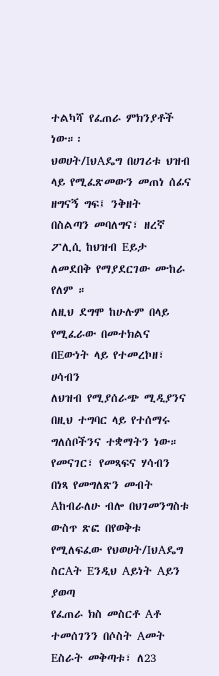ተልካሻ የፈጠራ ምክንያቶች ነው።፡
ህወሀት/IህAዴግ በሀገሪቱ ህዝብ ላይ የሚፈጽመውን መጠነ ሰፊና ዘግናኝ ግፍ፤ ንቅዘት
በስልጣን መባለግና፣ ዘረኛ ፖሊሲ ከህዝብ Eይታ ለመደበቅ የማያደርገው ሙከራ የለም ።
ለዚህ ደግሞ ከሁሉም በላይ የሚፈራው በመተክልና በEውነት ላይ የተመረኮዘ፣ ሀሳብን
ለህዝብ የሚያሰራጭ ሚዲያንና በዚህ ተግባር ላይ የተሰማሩ ግለሰቦችንና ተቋማትን ነው።
የመናገር፣ የመጻፍና ሃሳብን በነጻ የመግለጽን መብት Aከብራለሁ ብሎ በህገመንግስቱ
ውስጥ ጽፎ በየወቅቱ የሚለፍፈው የህወሀት/IህAዴግ ስርAት Eንዲህ Aይነት Aይን ያወጣ
የፈጠራ ክስ መስርቶ Aቶ ተመሰገንን በሶስት Aመት Eስራት መቅጣቱ፣ ለ23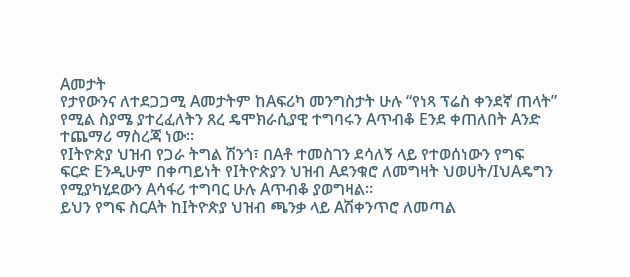Aመታት
የታየውንና ለተደጋጋሚ Aመታትም ከAፍሪካ መንግስታት ሁሉ “የነጻ ፕሬስ ቀንደኛ ጠላት”
የሚል ስያሜ ያተረፈለትን ጸረ ዴሞክራሲያዊ ተግባሩን Aጥብቆ Eንደ ቀጠለበት Aንድ
ተጨማሪ ማስረጃ ነው።
የIትዮጵያ ህዝብ የጋራ ትግል ሽንጎ፣ በAቶ ተመስገን ደሳለኝ ላይ የተወሰነውን የግፍ
ፍርድ Eንዲሁም በቀጣይነት የIትዮጵያን ህዝብ Aደንቁሮ ለመግዛት ህወሀት/IህAዴግን
የሚያካሂደውን Aሳፋሪ ተግባር ሁሉ Aጥብቆ ያወግዛል።
ይህን የግፍ ስርAት ከIትዮጵያ ህዝብ ጫንቃ ላይ Aሽቀንጥሮ ለመጣል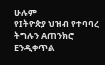ሁሉም
የIትዮጵያ ህዝብ የተባባረ ትግሉን Aጠንክሮ Eንዲቀጥል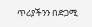ጥሪያችንን በድጋሚ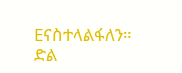Eናስተላልፋለን።
ድል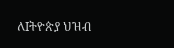ለIትዮጵያ ህዝብ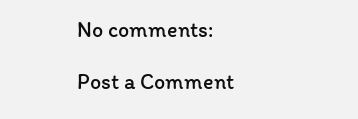No comments:

Post a Comment